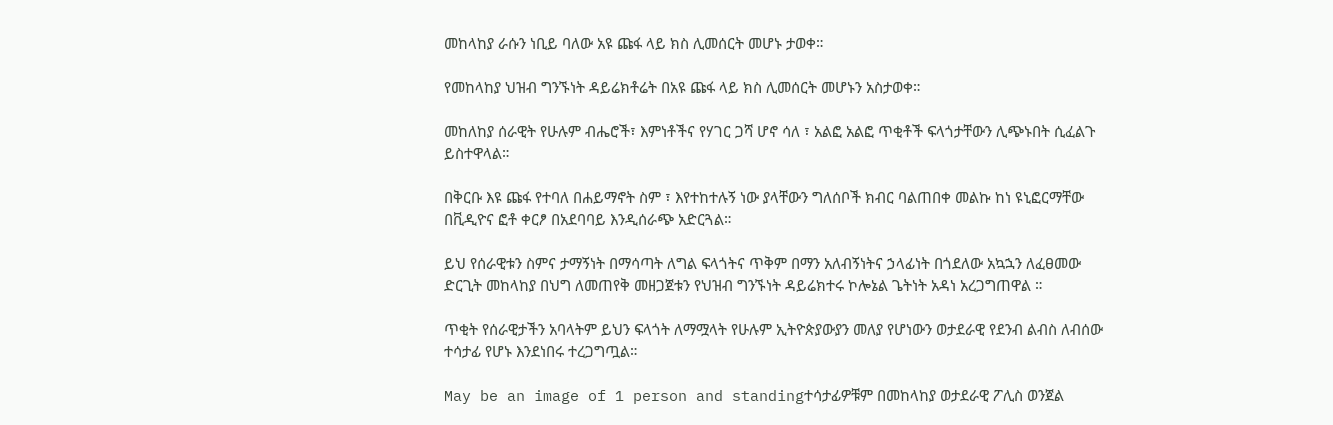መከላከያ ራሱን ነቢይ ባለው አዩ ጩፋ ላይ ክስ ሊመሰርት መሆኑ ታወቀ።

የመከላከያ ህዝብ ግንኙነት ዳይሬክቶሬት በአዩ ጩፋ ላይ ክስ ሊመሰርት መሆኑን አስታወቀ።

መከለከያ ሰራዊት የሁሉም ብሔሮች፣ እምነቶችና የሃገር ጋሻ ሆኖ ሳለ ፣ አልፎ አልፎ ጥቂቶች ፍላጎታቸውን ሊጭኑበት ሲፈልጉ ይስተዋላል።

በቅርቡ እዩ ጩፋ የተባለ በሐይማኖት ስም ፣ እየተከተሉኝ ነው ያላቸውን ግለሰቦች ክብር ባልጠበቀ መልኩ ከነ ዩኒፎርማቸው በቪዲዮና ፎቶ ቀርፆ በአደባባይ እንዲሰራጭ አድርጓል።

ይህ የሰራዊቱን ስምና ታማኝነት በማሳጣት ለግል ፍላጎትና ጥቅም በማን አለብኝነትና ኃላፊነት በጎደለው አኳኋን ለፈፀመው ድርጊት መከላከያ በህግ ለመጠየቅ መዘጋጀቱን የህዝብ ግንኙነት ዳይሬክተሩ ኮሎኔል ጌትነት አዳነ አረጋግጠዋል ።

ጥቂት የሰራዊታችን አባላትም ይህን ፍላጎት ለማሟላት የሁሉም ኢትዮጵያውያን መለያ የሆነውን ወታደራዊ የደንብ ልብስ ለብሰው ተሳታፊ የሆኑ እንደነበሩ ተረጋግጧል።

May be an image of 1 person and standingተሳታፊዎቹም በመከላከያ ወታደራዊ ፖሊስ ወንጀል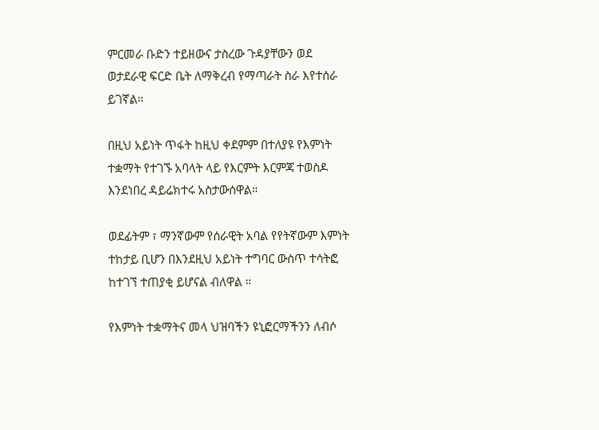ምርመራ ቡድን ተይዘውና ታስረው ጉዳያቸውን ወደ ወታደራዊ ፍርድ ቤት ለማቅረብ የማጣራት ስራ እየተሰራ ይገኛል።

በዚህ አይነት ጥፋት ከዚህ ቀደምም በተለያዩ የእምነት ተቋማት የተገኙ አባላት ላይ የእርምት እርምጃ ተወስዶ እንደነበረ ዳይሬክተሩ አስታውሰዋል።

ወደፊትም ፣ ማንኛውም የሰራዊት አባል የየትኛውም እምነት ተከታይ ቢሆን በእንደዚህ አይነት ተግባር ውስጥ ተሳትፎ ከተገኘ ተጠያቂ ይሆናል ብለዋል ።

የእምነት ተቋማትና መላ ህዝባችን ዩኒፎርማችንን ለብሶ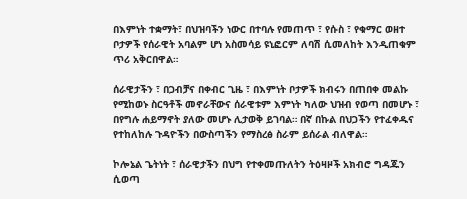በእምነት ተቋማት፣ በህዝባችን ነውር በተባሉ የመጠጥ ፣ የሱስ ፣ የቁማር ወዘተ ቦታዎች የሰራዊት አባልም ሆነ አስመሳይ ዩኒፎርም ለባሽ ሲመለከት እንዲጠቁም ጥሪ አቅርበዋል።

ሰራዊታችን ፣ በጋብቻና በቀብር ጊዜ ፣ በእምነት ቦታዎች ክብሩን በጠበቀ መልኩ የሚከወኑ ስርዓቶች መኖራቸውና ሰራዊቱም እምነት ካለው ህዝብ የወጣ በመሆኑ ፣ በየግሉ ሐይማኖት ያለው መሆኑ ሊታወቅ ይገባል። በኛ በኩል በህጋችን የተፈቀዱና የተከለከሉ ጉዳዮችን በውስጣችን የማስረፅ ስራም ይሰራል ብለዋል።

ኮሎኔል ጌትነት ፣ ሰራዊታችን በህግ የተቀመጡለትን ትዕዛዞች አክብሮ ግዳጁን ሲወጣ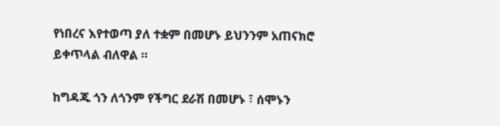የነበረና እየተወጣ ያለ ተቋም በመሆኑ ይህንንም አጠናክሮ ይቀጥላል ብለዋል ።

ከግዳጁ ጎን ለጎንም የችግር ደራሽ በመሆኑ ፣ ሰሞኑን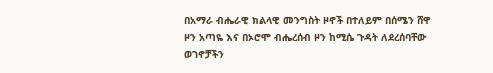በአማራ ብሔራዊ ክልላዊ መንግስት ዞኖች በተለይም በሰሜን ሸዋ ዞን አጣዬ እና በኦሮሞ ብሔረሰብ ዞን ከሚሴ ጉዳት ለደረሰባቸው ወገኖቻችን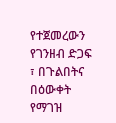የተጀመረውን የገንዘብ ድጋፍ ፣ በጉልበትና በዕውቀት የማገዝ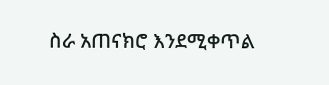ስራ አጠናክሮ እንደሚቀጥል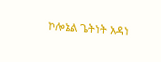ኮሎኔል ጌትነት አዳነ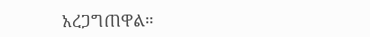አረጋግጠዋል።